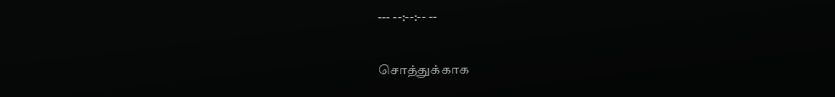--- --:--:-- --

சொத்துக்காக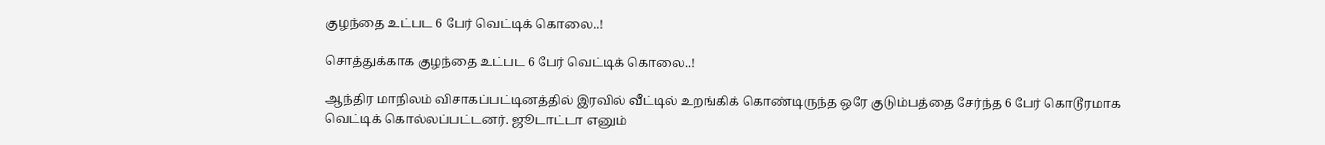குழந்தை உட்பட 6 பேர் வெட்டிக் கொலை..!

சொத்துக்காக குழந்தை உட்பட 6 பேர் வெட்டிக் கொலை..!

ஆந்திர மாநிலம் விசாகப்பட்டினத்தில் இரவில் வீட்டில் உறங்கிக் கொண்டிருந்த ஒரே குடும்பத்தை சேர்ந்த 6 பேர் கொடூரமாக வெட்டிக் கொல்லப்பட்டனர். ஜூடாட்டா எனும்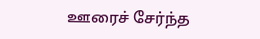ஊரைச் சேர்ந்த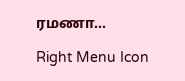ரமணா...

Right Menu Icon